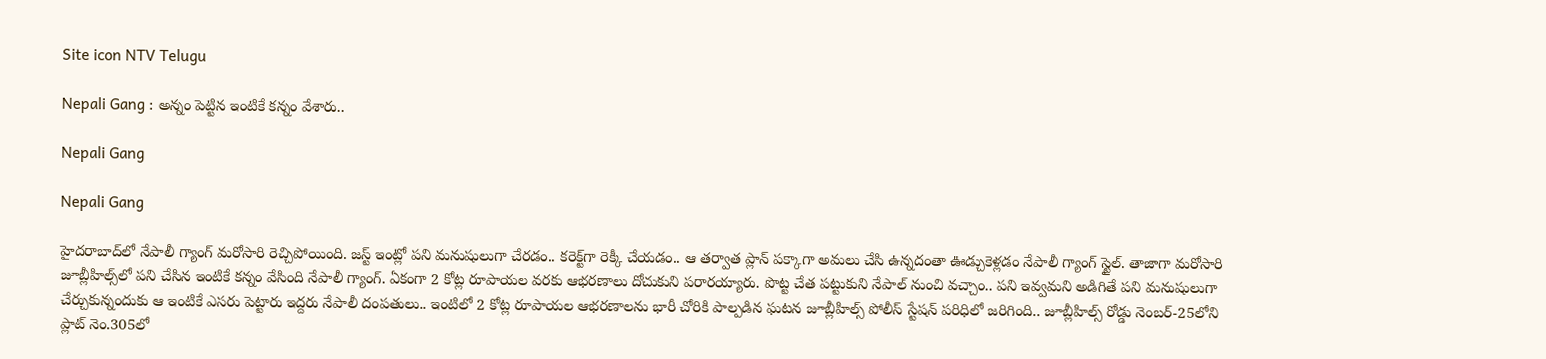Site icon NTV Telugu

Nepali Gang : అన్నం పెట్టిన ఇంటికే కన్నం వేశారు..

Nepali Gang

Nepali Gang

హైదరాబాద్‌లో నేపాలీ గ్యాంగ్ మరోసారి రెచ్చిపోయింది. జస్ట్ ఇంట్లో పని మనుషులుగా చేరడం.. కరెక్ట్‌గా రెక్కీ చేయడం.. ఆ తర్వాత ప్లాన్ పక్కాగా అమలు చేసి ఉన్నదంతా ఊడ్చుకెళ్లడం నేపాలీ గ్యాంగ్ స్టైల్. తాజాగా మరోసారి జూబ్లీహిల్స్‌లో పని చేసిన ఇంటికే కన్నం వేసింది నేపాలీ గ్యాంగ్. ఏకంగా 2 కోట్ల రూపాయల వరకు ఆభరణాలు దోచుకుని పరారయ్యారు. పొట్ట చేత పట్టుకుని నేపాల్ నుంచి వచ్చాం.. పని ఇవ్వమని అడిగితే పని మనుషులుగా చేర్చుకున్నందుకు ఆ ఇంటికే ఎసరు పెట్టారు ఇద్దరు నేపాలీ దంపతులు.. ఇంటిలో 2 కోట్ల రూపాయల ఆభరణాలను భారీ చోరికి పాల్పడిన ఘటన జూబ్లీహిల్స్ పోలీస్ స్టేషన్ పరిధిలో జరిగింది.. జూబ్లీహిల్స్‌ రోడ్డు నెంబర్‌-25లోని ప్లాట్‌ నెం.305లో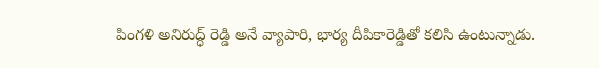పింగళి అనిరుద్ధ్ రెడ్డి అనే వ్యాపారి, భార్య దీపికారెడ్డితో కలిసి ఉంటున్నాడు.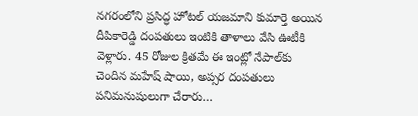నగరంలోని ప్రసిద్ధ హోటల్‌ యజమాని కుమార్తె అయిన దీపికారెడ్డి దంపతులు ఇంటికి తాళాలు వేసి ఊటీకి వెళ్లారు. 45 రోజుల క్రితమే ఈ ఇంట్లో నేపాల్‌కు చెందిన మహేష్‌ షాయి, అప్సర దంపతులు పనిమనుషులుగా చేరారు…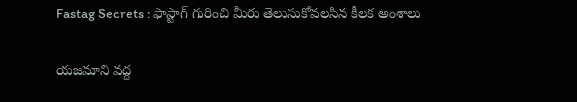Fastag Secrets : ఫాస్టాగ్ గురించి మీరు తెలుసుకోవలసిన కీలక అంశాలు

యజమాని వద్ద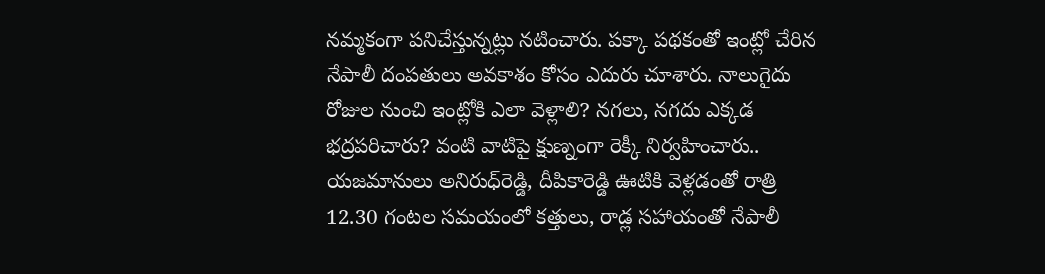నమ్మకంగా పనిచేస్తున్నట్లు నటించారు. పక్కా పథకంతో ఇంట్లో చేరిన నేపాలీ దంపతులు అవకాశం కోసం ఎదురు చూశారు. నాలుగైదు రోజుల నుంచి ఇంట్లోకి ఎలా వెళ్లాలి? నగలు, నగదు ఎక్కడ భద్రపరిచారు? వంటి వాటిపై క్షుణ్నంగా రెక్కీ నిర్వహించారు.. యజమానులు అనిరుధ్‌రెడ్డి, దీపికారెడ్డి ఊటికి వెళ్లడంతో రాత్రి 12.30 గంటల సమయంలో కత్తులు, రాడ్ల సహాయంతో నేపాలీ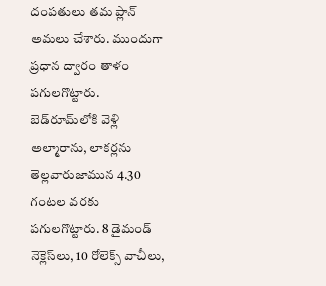దంపతులు తమ ప్లాన్ అమలు చేశారు. ముందుగా ప్రధాన ద్వారం తాళం పగులగొట్టారు. బెడ్‌రూమ్‌లోకి వెళ్లి అల్మారాను, లాకర్లను తెల్లవారుజామున 4.30 గంటల వరకు పగులగొట్టారు. 8 డైమండ్‌ నెక్లెస్‌లు, 10 రోలెక్స్‌ వాచీలు,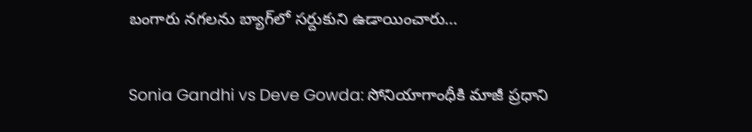బంగారు నగలను బ్యాగ్‌లో సర్దుకుని ఉడాయించారు…

Sonia Gandhi vs Deve Gowda: సోనియాగాంధీకి మాజీ ప్రధాని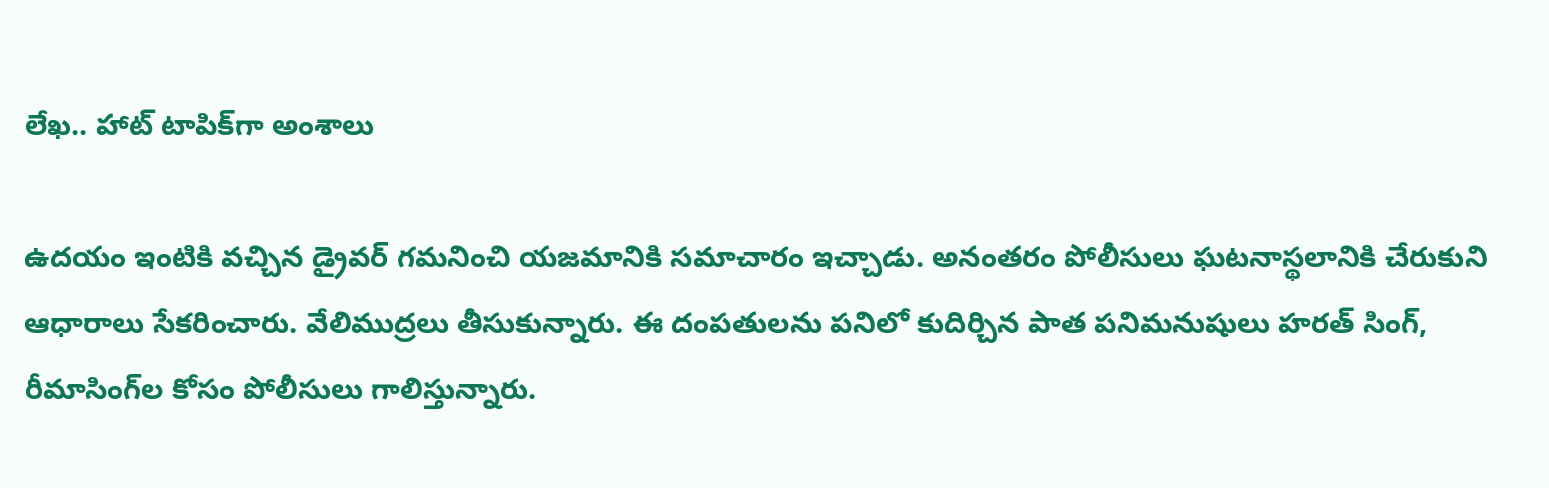లేఖ.. హాట్ టాపిక్‌గా అంశాలు

ఉదయం ఇంటికి వచ్చిన డ్రైవర్‌ గమనించి యజమానికి సమాచారం ఇచ్చాడు. అనంతరం పోలీసులు ఘటనాస్థలానికి చేరుకుని ఆధారాలు సేకరించారు. వేలిముద్రలు తీసుకున్నారు. ఈ దంపతులను పనిలో కుదిర్చిన పాత పనిమనుషులు హరత్‌ సింగ్, రీమాసింగ్‌ల కోసం పోలీసులు గాలిస్తున్నారు.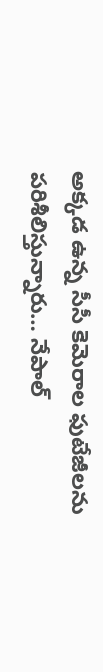అక్కడ ఉన్న సీసీ కెమెరాల ఫుటేజీలను పరిశీలిస్తున్నారు… నేపాల్‌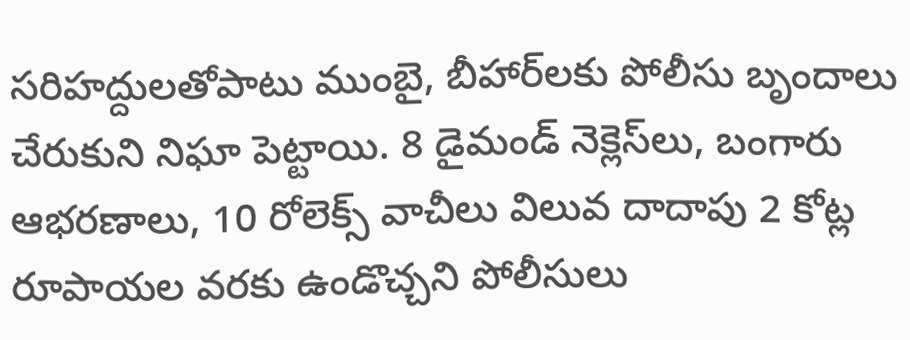సరిహద్దులతోపాటు ముంబై, బీహార్‌లకు పోలీసు బృందాలు చేరుకుని నిఘా పెట్టాయి. 8 డైమండ్‌ నెక్లెస్‌లు, బంగారు ఆభరణాలు, 10 రోలెక్స్‌ వాచీలు విలువ దాదాపు 2 కోట్ల రూపాయల వరకు ఉండొచ్చని పోలీసులు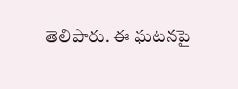తెలిపారు. ఈ ఘటనపై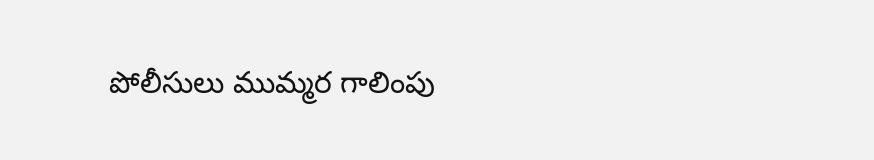పోలీసులు ముమ్మర గాలింపు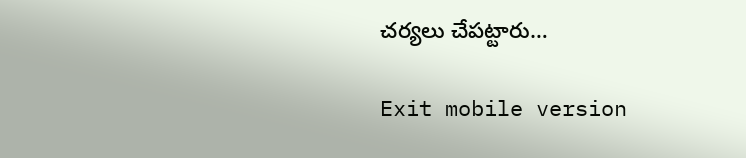చర్యలు చేపట్టారు…

Exit mobile version